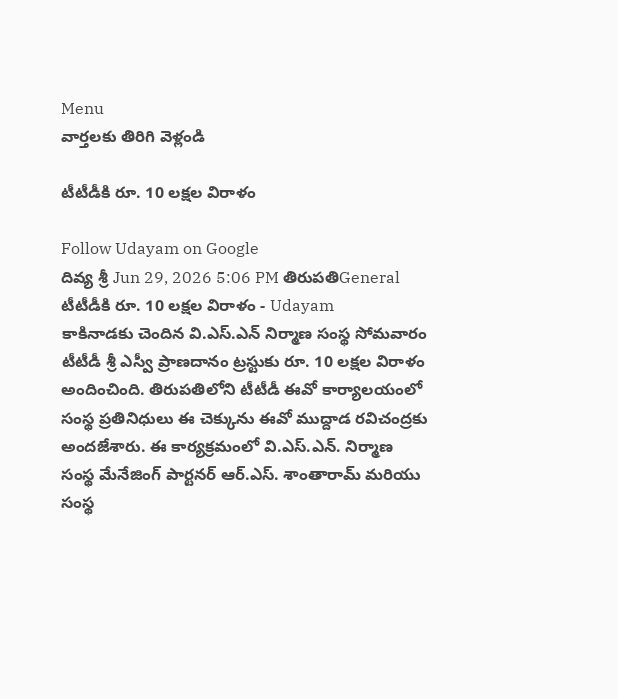Menu
వార్తలకు తిరిగి వెళ్లండి

టీటీడీకి రూ. 10 లక్షల విరాళం

Follow Udayam on Google
దివ్య శ్రీ Jun 29, 2026 5:06 PM తిరుపతిGeneral
టీటీడీకి రూ. 10 లక్షల విరాళం - Udayam
కాకినాడకు చెందిన వి.ఎస్.ఎన్ నిర్మాణ సంస్థ సోమవారం టీటీడీ శ్రీ ఎస్వీ ప్రాణదానం ట్రస్టుకు రూ. 10 లక్షల విరాళం అందించింది. తిరుపతిలోని టీటీడీ ఈవో కార్యాలయంలో సంస్థ ప్రతినిధులు ఈ చెక్కును ఈవో ముద్దాడ రవిచంద్రకు అందజేశారు. ఈ కార్యక్రమంలో వి.ఎస్.ఎన్. నిర్మాణ సంస్థ మేనేజింగ్ పార్టనర్ ఆర్.ఎస్. శాంతారామ్ మరియు సంస్థ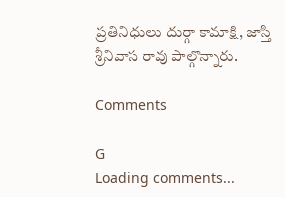ప్రతినిధులు దుర్గా కామాక్షి, జాస్తి శ్రీనివాస రావు పాల్గొన్నారు.

Comments

G
Loading comments...